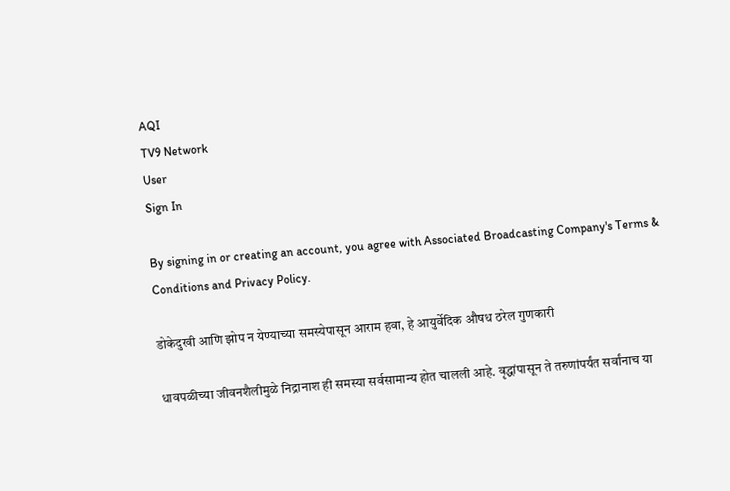AQI
TV9 Network
User
Sign In

By signing in or creating an account, you agree with Associated Broadcasting Company's Terms & Conditions and Privacy Policy.

डोकेदुखी आणि झोप न येण्याच्या समस्येपासून आराम हवा, हे आयुर्वेदिक औषध ठरेल गुणकारी

धावपळीच्या जीवनशैलीमुळे निद्रानाश ही समस्या सर्वसामान्य होत चालली आहे. वृद्धांपासून ते तरुणांपर्यंत सर्वांनाच या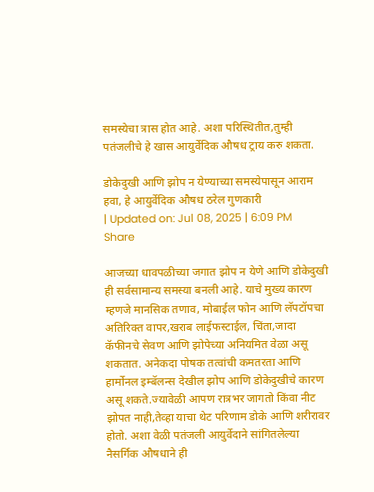समस्येचा त्रास होत आहे. अशा परिस्थितीत,तुम्ही पतंजलीचे हे खास आयुर्वेदिक औषध ट्राय करु शकता.

डोकेदुखी आणि झोप न येण्याच्या समस्येपासून आराम हवा, हे आयुर्वेदिक औषध ठरेल गुणकारी
| Updated on: Jul 08, 2025 | 6:09 PM
Share

आजच्या धावपळीच्या जगात झोप न येणे आणि डोकेदुखी ही सर्वसामान्य समस्या बनली आहे. याचे मुख्य कारण म्हणजे मानसिक तणाव, मोबाईल फोन आणि लॅपटॉपचा अतिरिक्त वापर,खराब लाईफस्टाईल, चिंता,जादा कॅफीनचे सेवण आणि झोपेच्या अनियमित वेळा असू शकतात. अनेकदा पोषक तत्वांची कमतरता आणि हार्मोनल इम्बॅलन्स देखील झोप आणि डोकेदुखीचे कारण असू शकते.ज्यावेळी आपण रात्रभर जागतो किंवा नीट झोपत नाही,तेव्हा याचा थेट परिणाम डोके आणि शरीरावर होतो. अशा वेळी पतंजली आयुर्वेदाने सांगितलेल्या नैसर्गिक औषधाने ही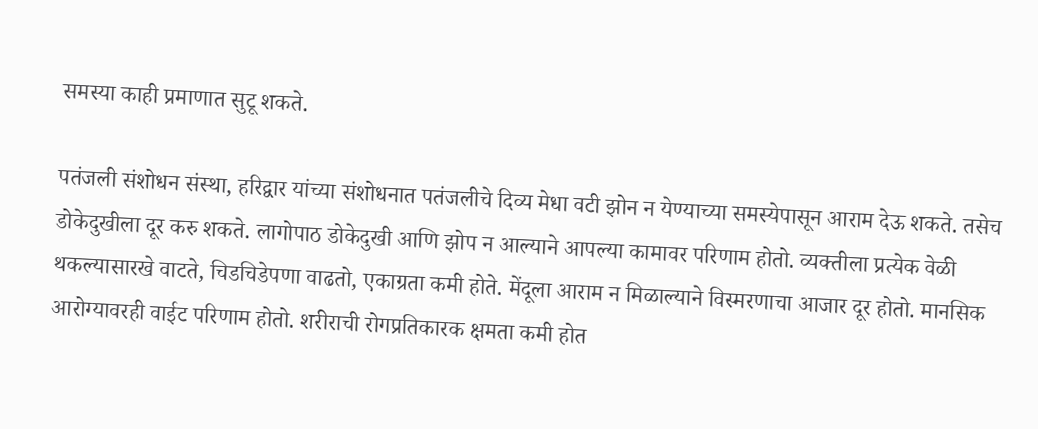समस्या काही प्रमाणात सुटू शकते.

पतंजली संशोधन संस्था, हरिद्वार यांच्या संशोधनात पतंजलीचे दिव्य मेधा वटी झोन न येण्याच्या समस्येपासून आराम देऊ शकते. तसेच डोकेदुखीला दूर करु शकते. लागोपाठ डोकेदुखी आणि झोप न आल्याने आपल्या कामावर परिणाम होतो. व्यक्तीला प्रत्येक वेळी थकल्यासारखे वाटते, चिडचिडेपणा वाढतो, एकाग्रता कमी होते. मेंदूला आराम न मिळाल्याने विस्मरणाचा आजार दूर होतो. मानसिक आरोग्यावरही वाईट परिणाम होतो. शरीराची रोगप्रतिकारक क्षमता कमी होत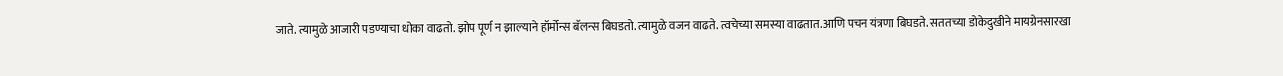जाते. त्यामुळे आजारी पडण्याचा धोका वाढतो. झोप पूर्ण न झाल्याने हॉर्मोन्स बॅलन्स बिघडतो. त्यामुळे वजन वाढते. त्वचेच्या समस्या वाढतात.आणि पचन यंत्रणा बिघडते. सततच्या डोकेदुखीने मायग्रेनसारखा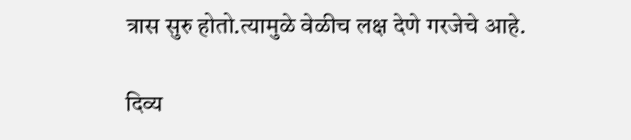त्रास सुरु होतो.त्यामुळे वेळीच लक्ष देणे गरजेचे आहे.

दिव्य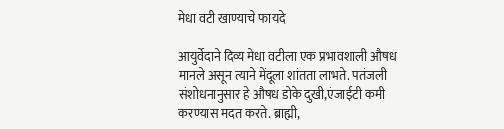मेधा वटी खाण्याचे फायदे

आयुर्वेदाने दिव्य मेधा वटीला एक प्रभावशाली औषध मानले असून त्याने मेंदूला शांतता लाभते. पतंजली संशोधनानुसार हे औषध डोके दुखी,एंजाईटी कमी करण्यास मदत करते. ब्राह्मी,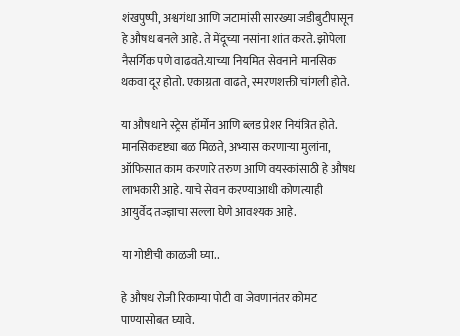शंखपुष्पी, अश्वगंधा आणि जटामांसी सारख्या जडीबुटीपासून हे औषध बनले आहे. ते मेंदूच्या नसांना शांत करते. झोपेला नैसर्गिक पणे वाढवते.याच्या नियमित सेवनाने मानसिक थकवा दूर होतो. एकाग्रता वाढते, स्मरणशक्ती चांगली होते.

या औषधाने स्ट्रेस हॉर्मोन आणि ब्लड प्रेशर नियंत्रित होते. मानसिकदृष्ट्या बळ मिळते, अभ्यास करणाऱ्या मुलांना, ऑफिसात काम करणारे तरुण आणि वयस्कांसाठी हे औषध लाभकारी आहे. याचे सेवन करण्याआधी कोणत्याही आयुर्वेद तज्ज्ञाचा सल्ला घेणे आवश्यक आहे.

या गोष्टीची काळजी घ्या..

हे औषध रोजी रिकाम्या पोटी वा जेवणानंतर कोमट पाण्यासोबत घ्यावे.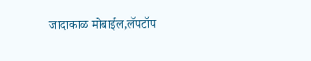जादाकाळ मोबाईल,लॅपटॉप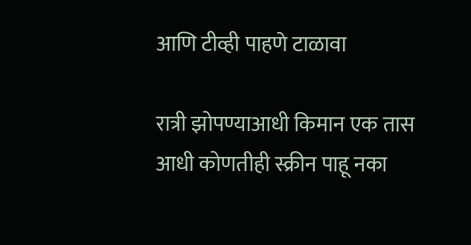आणि टीव्ही पाहणे टाळावा

रात्री झोपण्याआधी किमान एक तास आधी कोणतीही स्क्रीन पाहू नका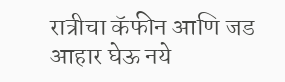रात्रीचा कॅफीन आणि जड आहार घेऊ नये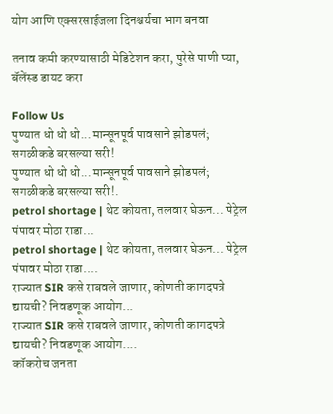योग आणि एक्सरसाईजला दिनश्चर्यचा भाग बनवा

तनाव कमी करण्यासाठी मेडिटेशन करा, पुरेसे पाणी प्या, बॅलेंस्ड डायट करा

Follow Us
पुण्यात धो धो धो...मान्सूनपूर्व पावसाने झोडपलं; सगळीकडे बरसल्या सरी!
पुण्यात धो धो धो...मान्सूनपूर्व पावसाने झोडपलं; सगळीकडे बरसल्या सरी!.
petrol shortage | थेट कोयता, तलवार घेऊन... पेट्रेल पंपावर मोठा राडा...
petrol shortage | थेट कोयता, तलवार घेऊन... पेट्रेल पंपावर मोठा राडा....
राज्यात SIR कसे राबवले जाणार, कोणती कागदपत्रे द्यायची? निवडणूक आयोग...
राज्यात SIR कसे राबवले जाणार, कोणती कागदपत्रे द्यायची? निवडणूक आयोग....
कॉकरोच जनता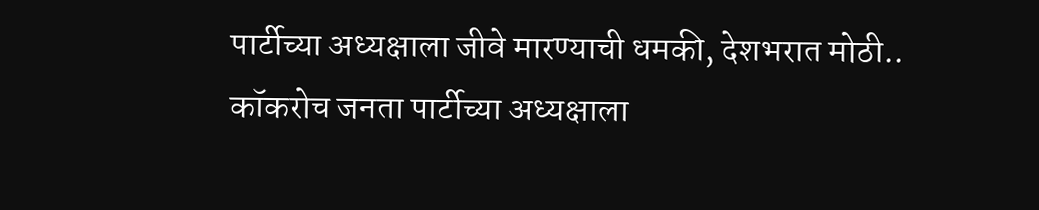पार्टीच्या अध्यक्षाला जीवे मारण्याची धमकी, देशभरात मोठी..
कॉकरोच जनता पार्टीच्या अध्यक्षाला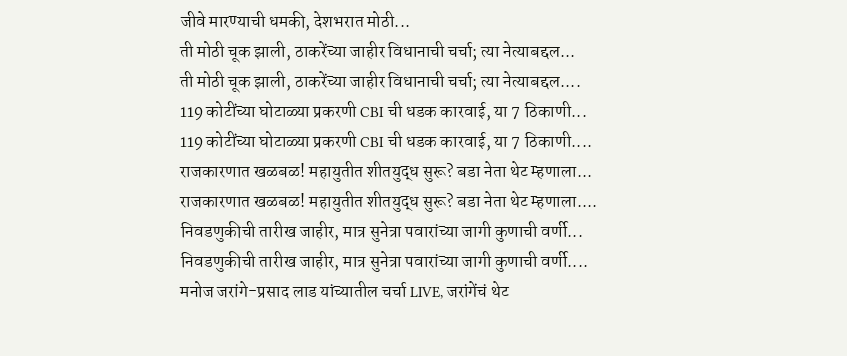जीवे मारण्याची धमकी, देशभरात मोठी...
ती मोठी चूक झाली, ठाकरेंच्या जाहीर विधानाची चर्चा; त्या नेत्याबद्दल...
ती मोठी चूक झाली, ठाकरेंच्या जाहीर विधानाची चर्चा; त्या नेत्याबद्दल....
119 कोटींच्या घोटाळ्या प्रकरणी CBI ची धडक कारवाई, या 7 ठिकाणी...
119 कोटींच्या घोटाळ्या प्रकरणी CBI ची धडक कारवाई, या 7 ठिकाणी....
राजकारणात खळबळ! महायुतीत शीतयुद्ध सुरू? बडा नेता थेट म्हणाला...
राजकारणात खळबळ! महायुतीत शीतयुद्ध सुरू? बडा नेता थेट म्हणाला....
निवडणुकीची तारीख जाहीर, मात्र सुनेत्रा पवारांच्या जागी कुणाची वर्णी...
निवडणुकीची तारीख जाहीर, मात्र सुनेत्रा पवारांच्या जागी कुणाची वर्णी....
मनोज जरांगे-प्रसाद लाड यांच्यातील चर्चा LIVE, जरांगेंचं थेट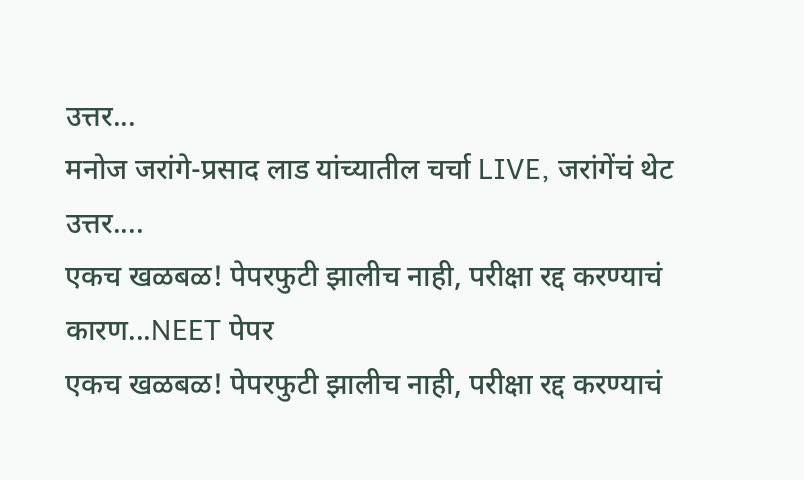उत्तर...
मनोज जरांगे-प्रसाद लाड यांच्यातील चर्चा LIVE, जरांगेंचं थेट उत्तर....
एकच खळबळ! पेपरफुटी झालीच नाही, परीक्षा रद्द करण्याचं कारण...NEET पेपर
एकच खळबळ! पेपरफुटी झालीच नाही, परीक्षा रद्द करण्याचं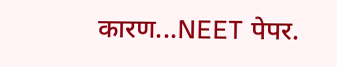कारण...NEET पेपर.